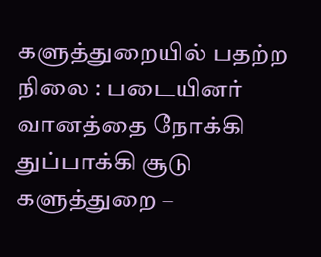களுத்துறையில் பதற்ற நிலை : படையினர் வானத்தை நோக்கி துப்பாக்கி சூடு
களுத்துறை –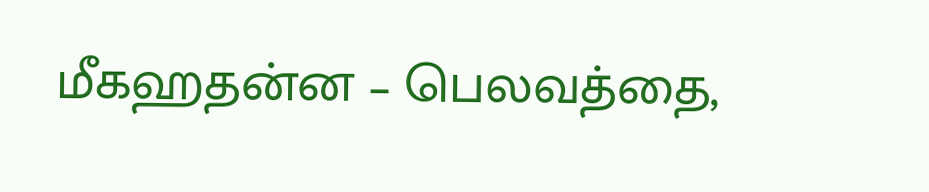மீகஹதன்ன – பெலவத்தை,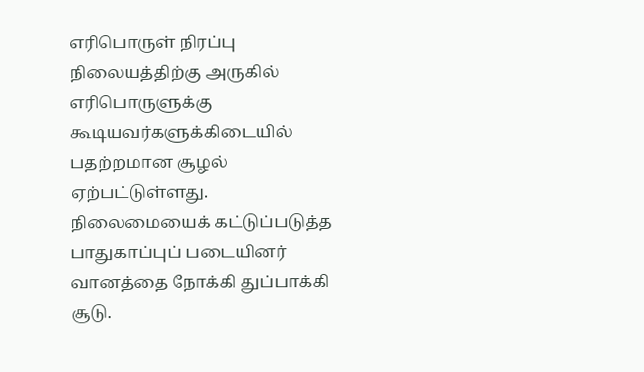எரிபொருள் நிரப்பு நிலையத்திற்கு அருகில் எரிபொருளுக்கு கூடியவர்களுக்கிடையில் பதற்றமான சூழல் ஏற்பட்டுள்ளது.
நிலைமையைக் கட்டுப்படுத்த பாதுகாப்புப் படையினர் வானத்தை நோக்கி துப்பாக்கி சூடு.